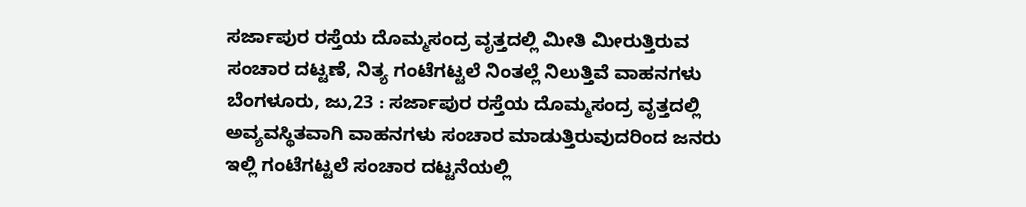ಸರ್ಜಾಪುರ ರಸ್ತೆಯ ದೊಮ್ಮಸಂದ್ರ ವೃತ್ತದಲ್ಲಿ ಮೀತಿ ಮೀರುತ್ತಿರುವ ಸಂಚಾರ ದಟ್ಟಣೆ, ನಿತ್ಯ ಗಂಟೆಗಟ್ಟಲೆ ನಿಂತಲ್ಲೆ ನಿಲುತ್ತಿವೆ ವಾಹನಗಳು
ಬೆಂಗಳೂರು, ಜು,23 : ಸರ್ಜಾಪುರ ರಸ್ತೆಯ ದೊಮ್ಮಸಂದ್ರ ವೃತ್ತದಲ್ಲಿ ಅವ್ಯವಸ್ಥಿತವಾಗಿ ವಾಹನಗಳು ಸಂಚಾರ ಮಾಡುತ್ತಿರುವುದರಿಂದ ಜನರು ಇಲ್ಲಿ ಗಂಟೆಗಟ್ಟಲೆ ಸಂಚಾರ ದಟ್ಟನೆಯಲ್ಲಿ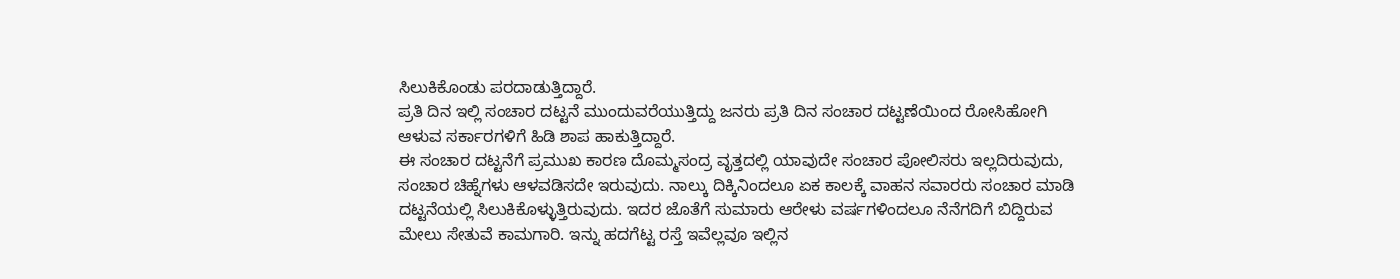ಸಿಲುಕಿಕೊಂಡು ಪರದಾಡುತ್ತಿದ್ದಾರೆ.
ಪ್ರತಿ ದಿನ ಇಲ್ಲಿ ಸಂಚಾರ ದಟ್ಟನೆ ಮುಂದುವರೆಯುತ್ತಿದ್ದು ಜನರು ಪ್ರತಿ ದಿನ ಸಂಚಾರ ದಟ್ಟಣೆಯಿಂದ ರೋಸಿಹೋಗಿ ಆಳುವ ಸರ್ಕಾರಗಳಿಗೆ ಹಿಡಿ ಶಾಪ ಹಾಕುತ್ತಿದ್ದಾರೆ.
ಈ ಸಂಚಾರ ದಟ್ಟನೆಗೆ ಪ್ರಮುಖ ಕಾರಣ ದೊಮ್ಮಸಂದ್ರ ವೃತ್ತದಲ್ಲಿ ಯಾವುದೇ ಸಂಚಾರ ಪೋಲಿಸರು ಇಲ್ಲದಿರುವುದು, ಸಂಚಾರ ಚಿಹ್ನೆಗಳು ಆಳವಡಿಸದೇ ಇರುವುದು. ನಾಲ್ಕು ದಿಕ್ಕಿನಿಂದಲೂ ಏಕ ಕಾಲಕ್ಕೆ ವಾಹನ ಸವಾರರು ಸಂಚಾರ ಮಾಡಿ ದಟ್ಟನೆಯಲ್ಲಿ ಸಿಲುಕಿಕೊಳ್ಳುತ್ತಿರುವುದು. ಇದರ ಜೊತೆಗೆ ಸುಮಾರು ಆರೇಳು ವರ್ಷಗಳಿಂದಲೂ ನೆನೆಗದಿಗೆ ಬಿದ್ದಿರುವ ಮೇಲು ಸೇತುವೆ ಕಾಮಗಾರಿ. ಇನ್ನು ಹದಗೆಟ್ಟ ರಸ್ತೆ ಇವೆಲ್ಲವೂ ಇಲ್ಲಿನ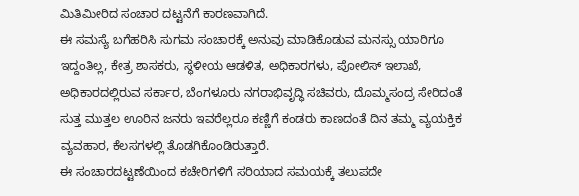ಮಿತಿಮೀರಿದ ಸಂಚಾರ ದಟ್ಟನೆಗೆ ಕಾರಣವಾಗಿದೆ.
ಈ ಸಮಸ್ಯೆ ಬಗೆಹರಿಸಿ ಸುಗಮ ಸಂಚಾರಕ್ಕೆ ಅನುವು ಮಾಡಿಕೊಡುವ ಮನಸ್ಸು ಯಾರಿಗೂ ಇದ್ದಂತಿಲ್ಲ, ಕೇತ್ರ ಶಾಸಕರು, ಸ್ಥಳೀಯ ಆಡಳಿತ, ಅಧಿಕಾರಗಳು, ಪೋಲಿಸ್ ಇಲಾಖೆ, ಅಧಿಕಾರದಲ್ಲಿರುವ ಸರ್ಕಾರ, ಬೆಂಗಳೂರು ನಗರಾಭಿವೃದ್ಧಿ ಸಚಿವರು, ದೊಮ್ಮಸಂದ್ರ ಸೇರಿದಂತೆ ಸುತ್ತ ಮುತ್ತಲ ಊರಿನ ಜನರು ಇವರೆಲ್ಲರೂ ಕಣ್ಣಿಗೆ ಕಂಡರು ಕಾಣದಂತೆ ದಿನ ತಮ್ಮ ವ್ಯಯಕ್ತಿಕ ವ್ಯವಹಾರ, ಕೆಲಸಗಳಲ್ಲಿ ತೊಡಗಿಕೊಂಡಿರುತ್ತಾರೆ.
ಈ ಸಂಚಾರದಟ್ಟಣೆಯಿಂದ ಕಚೇರಿಗಳಿಗೆ ಸರಿಯಾದ ಸಮಯಕ್ಕೆ ತಲುಪದೇ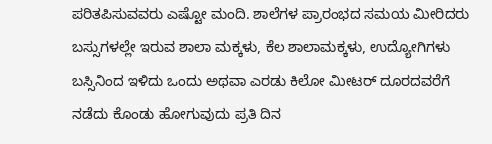ಪರಿತಪಿಸುವವರು ಎಷ್ಟೋ ಮಂದಿ. ಶಾಲೆಗಳ ಪ್ರಾರಂಭದ ಸಮಯ ಮೀರಿದರು ಬಸ್ಸುಗಳಲ್ಲೇ ಇರುವ ಶಾಲಾ ಮಕ್ಕಳು, ಕೆಲ ಶಾಲಾಮಕ್ಕಳು, ಉದ್ಯೋಗಿಗಳು ಬಸ್ಸಿನಿಂದ ಇಳಿದು ಒಂದು ಅಥವಾ ಎರಡು ಕಿಲೋ ಮೀಟರ್ ದೂರದವರೆಗೆ ನಡೆದು ಕೊಂಡು ಹೋಗುವುದು ಪ್ರತಿ ದಿನ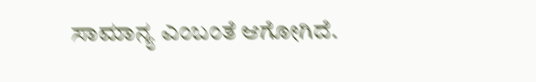ಸಾಮಾನ್ಯ ಎಂಬಂತೆ ಆಗೋಗಿದೆ.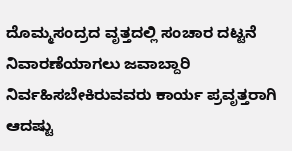ದೊಮ್ಮಸಂದ್ರದ ವೃತ್ತದಲ್ಲಿ ಸಂಚಾರ ದಟ್ಟನೆ ನಿವಾರಣೆಯಾಗಲು ಜವಾಬ್ದಾರಿ ನಿರ್ವಹಿಸಬೇಕಿರುವವರು ಕಾರ್ಯ ಪ್ರವೃತ್ತರಾಗಿ ಆದಷ್ಟು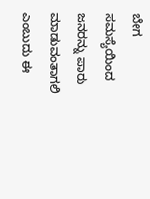ಬೇಗ ಸಮಸ್ಯೆಯಿಂದ ಜನರನ್ನು ಪಾರು ಮಾಡುವಂತಾಗಲಿ ಎಂಬುದು ಈ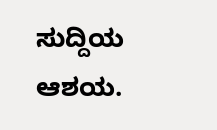ಸುದ್ದಿಯ ಆಶಯ.